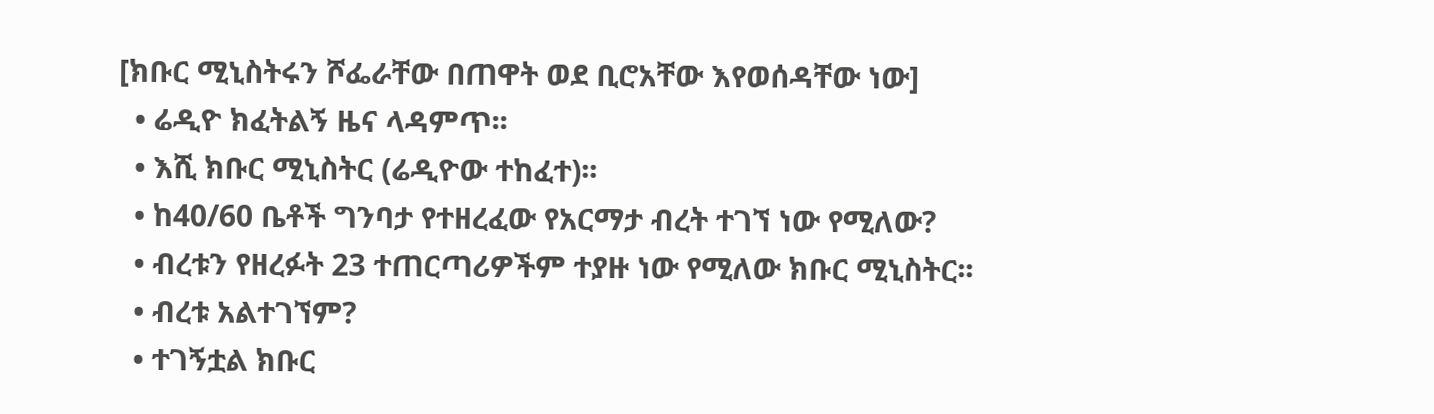[ክቡር ሚኒስትሩን ሾፌራቸው በጠዋት ወደ ቢሮአቸው እየወሰዳቸው ነው]
  • ሬዲዮ ክፈትልኝ ዜና ላዳምጥ፡፡
  • እሺ ክቡር ሚኒስትር (ሬዲዮው ተከፈተ)፡፡
  • ከ40/60 ቤቶች ግንባታ የተዘረፈው የአርማታ ብረት ተገኘ ነው የሚለው?
  • ብረቱን የዘረፉት 23 ተጠርጣሪዎችም ተያዙ ነው የሚለው ክቡር ሚኒስትር፡፡
  • ብረቱ አልተገኘም?
  • ተገኝቷል ክቡር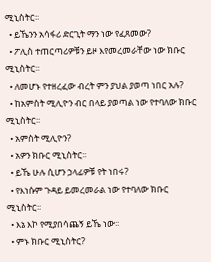ሚኒስትር፡፡
  • ይኼንን አሳፋሪ ድርጊት ማን ነው የፈጸመው?
  • ፖሊስ ተጠርጣሪዎቹን ይዞ እየመረመራቸው ነው ክቡር ሚኒስትር፡፡
  • ለመሆኑ የተዘረፈው ብረት ምን ያህል ያወጣ ነበር አሉ?
  • ከአምስት ሚሊዮን ብር በላይ ያወጣል ነው የተባለው ክቡር ሚኒስትር፡፡
  • አምስት ሚሊዮን?
  • አዎን ክቡር ሚኒስትር፡፡
  • ይኼ ሁሉ ሲሆን ኃላፊዎቹ የት ነበሩ?
  • የእነሱም ጉዳይ ይመረመራል ነው የተባለው ክቡር ሚኒስትር፡፡
  • እኔ እኮ የሚያበሳጨኝ ይኼ ነው፡፡
  • ምኑ ክቡር ሚኒስትር?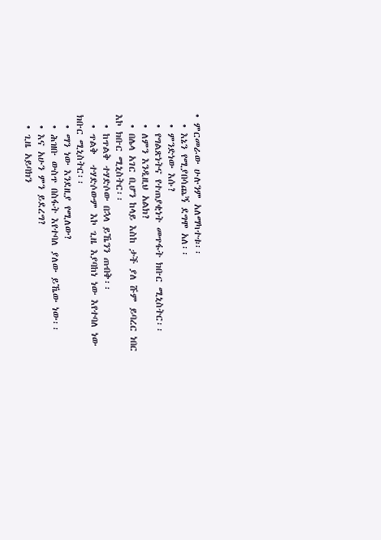• ምርመራው ሁሉንም አለማካተቱ፡፡
  • እኔን የሚያበሳጨኝ ደግሞ አለ፡፡
  • ምንድነው እሱ?
  • የግልጽነትና የተጠያቂነት መጥፋት ክቡር ሚኒስትር፡፡
  • ለምን እንዲዚህ አልክ?
  • በሌላ አገር ቢሆን ከላይ እስከ ታች ያለ ሹም ይባረር ነበር እኮ ክቡር ሚኒስትር፡፡
  • ከጥልቅ ተሃድሶው በኋላ ይኼንን ጠብቅ፡፡
  • ጥልቅ  ተሃድሶውም እኮ ጊዜ እያባከነ ነው እየተባለ ነው ክቡር ሚኒስትር፡፡
  • ማን ነው እንደዚያ የሚለው?
  • ሕዝቡ ውስጥ በስፋት እየተባለ ያለው ይኼው ነው፡፡
  • እና አሁን ምን ይደረግ?
  • ጊዜ አይባክን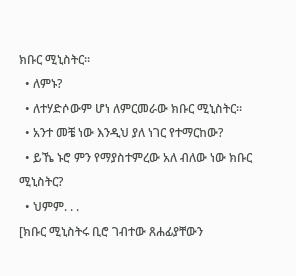ክቡር ሚኒስትር፡፡
  • ለምኑ?
  • ለተሃድሶውም ሆነ ለምርመራው ክቡር ሚኒስትር፡፡
  • አንተ መቼ ነው እንዲህ ያለ ነገር የተማርከው?
  • ይኼ ኑሮ ምን የማያስተምረው አለ ብለው ነው ክቡር ሚኒስትር?
  • ህምም. . .
[ክቡር ሚኒስትሩ ቢሮ ገብተው ጸሐፊያቸውን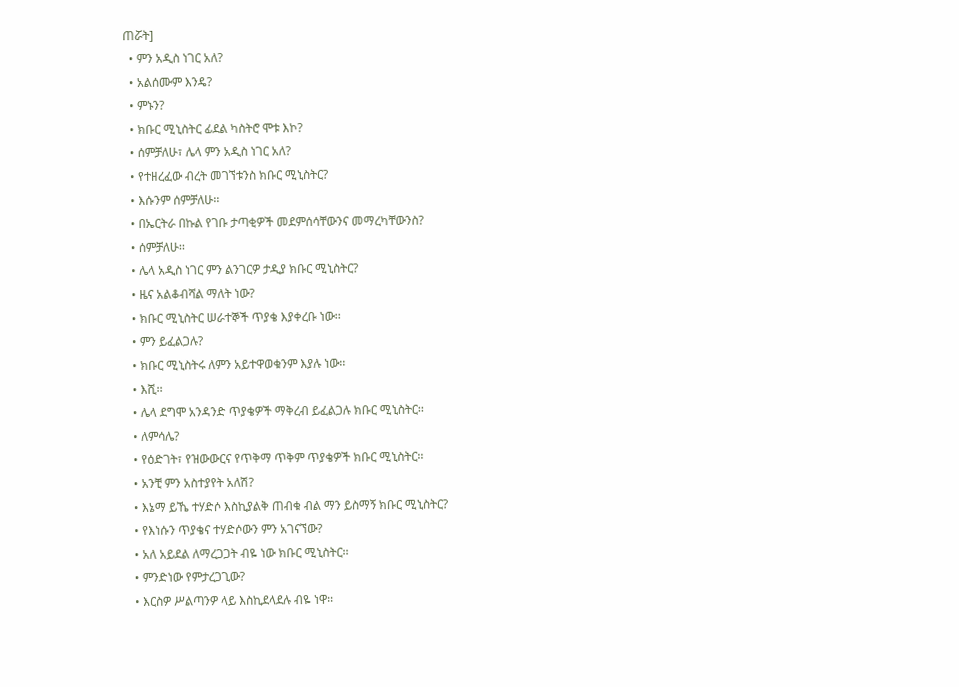ጠሯት]
  • ምን አዲስ ነገር አለ?
  • አልሰሙም እንዴ?
  • ምኑን?
  • ክቡር ሚኒስትር ፊደል ካስትሮ ሞቱ እኮ?
  • ሰምቻለሁ፣ ሌላ ምን አዲስ ነገር አለ?
  • የተዘረፈው ብረት መገኘቱንስ ክቡር ሚኒስትር?
  • እሱንም ሰምቻለሁ፡፡
  • በኤርትራ በኩል የገቡ ታጣቂዎች መደምሰሳቸውንና መማረካቸውንስ?
  • ሰምቻለሁ፡፡
  • ሌላ አዲስ ነገር ምን ልንገርዎ ታዲያ ክቡር ሚኒስትር?
  • ዜና አልቆብሻል ማለት ነው?
  • ክቡር ሚኒስትር ሠራተኞች ጥያቄ እያቀረቡ ነው፡፡
  • ምን ይፈልጋሉ?
  • ክቡር ሚኒስትሩ ለምን አይተዋወቁንም እያሉ ነው፡፡
  • እሺ፡፡
  • ሌላ ደግሞ አንዳንድ ጥያቄዎች ማቅረብ ይፈልጋሉ ክቡር ሚኒስትር፡፡
  • ለምሳሌ?
  • የዕድገት፣ የዝውውርና የጥቅማ ጥቅም ጥያቄዎች ክቡር ሚኒስትር፡፡
  • አንቺ ምን አስተያየት አለሽ?
  • እኔማ ይኼ ተሃድሶ እስኪያልቅ ጠብቁ ብል ማን ይስማኝ ክቡር ሚኒስትር?
  • የእነሱን ጥያቄና ተሃድሶውን ምን አገናኘው?
  • አለ አይደል ለማረጋጋት ብዬ ነው ክቡር ሚኒስትር፡፡
  • ምንድነው የምታረጋጊው?
  • እርስዎ ሥልጣንዎ ላይ እስኪደላደሉ ብዬ ነዋ፡፡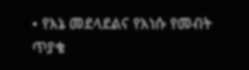• የእኔ መደላደልና የእነሱ የመብት ጥያቄ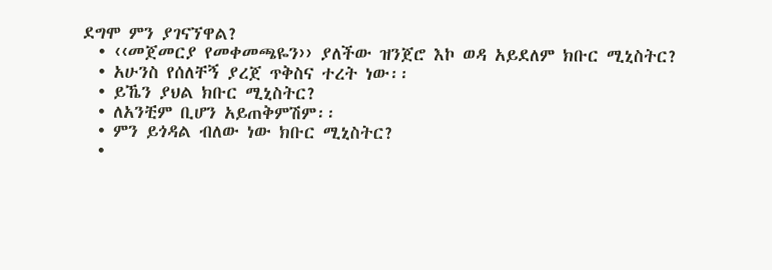ደግሞ ምን ያገናኘዋል?
  • ‹‹መጀመርያ የመቀመጫዬን›› ያለችው ዝንጀሮ እኮ ወዳ አይደለም ክቡር ሚኒስትር?
  • አሁንስ የሰለቸኝ ያረጀ ጥቅስና ተረት ነው፡፡
  • ይኼን ያህል ክቡር ሚኒስትር?
  • ለአንቺም ቢሆን አይጠቅምሽም፡፡
  • ምን ይጎዳል ብለው ነው ክቡር ሚኒስትር?
  •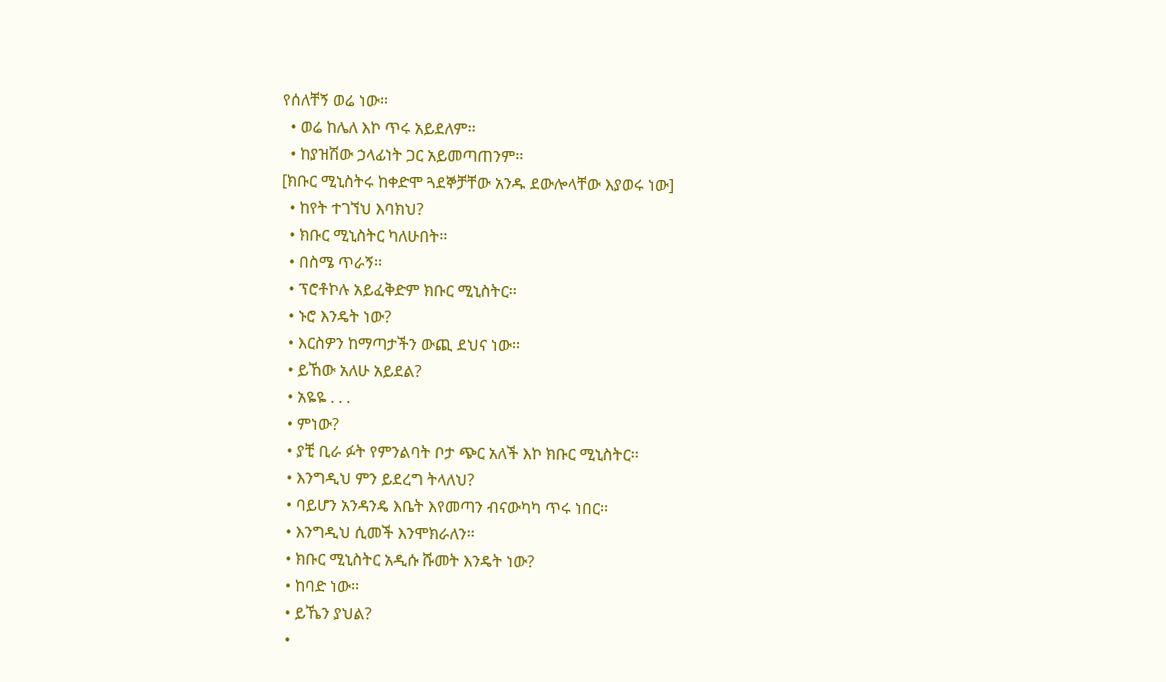የሰለቸኝ ወሬ ነው፡፡
  • ወሬ ከሌለ እኮ ጥሩ አይደለም፡፡
  • ከያዝሽው ኃላፊነት ጋር አይመጣጠንም፡፡
[ክቡር ሚኒስትሩ ከቀድሞ ጓደኞቻቸው አንዱ ደውሎላቸው እያወሩ ነው]
  • ከየት ተገኘህ እባክህ?
  • ክቡር ሚኒስትር ካለሁበት፡፡
  • በስሜ ጥራኝ፡፡
  • ፕሮቶኮሉ አይፈቅድም ክቡር ሚኒስትር፡፡
  • ኑሮ እንዴት ነው?
  • እርስዎን ከማጣታችን ውጪ ደህና ነው፡፡
  • ይኸው አለሁ አይደል?
  • አዬዬ . . .
  • ምነው?
  • ያቺ ቢራ ፉት የምንልባት ቦታ ጭር አለች እኮ ክቡር ሚኒስትር፡፡
  • እንግዲህ ምን ይደረግ ትላለህ?
  • ባይሆን አንዳንዴ እቤት እየመጣን ብናውካካ ጥሩ ነበር፡፡
  • እንግዲህ ሲመች እንሞክራለን፡፡
  • ክቡር ሚኒስትር አዲሱ ሹመት እንዴት ነው?
  • ከባድ ነው፡፡
  • ይኼን ያህል?
  •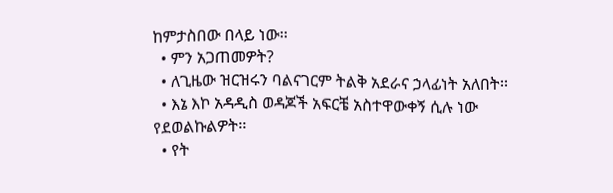ከምታስበው በላይ ነው፡፡
  • ምን አጋጠመዎት?
  • ለጊዜው ዝርዝሩን ባልናገርም ትልቅ አደራና ኃላፊነት አለበት፡፡
  • እኔ እኮ አዳዲስ ወዳጆች አፍርቼ አስተዋውቀኝ ሲሉ ነው የደወልኩልዎት፡፡
  • የት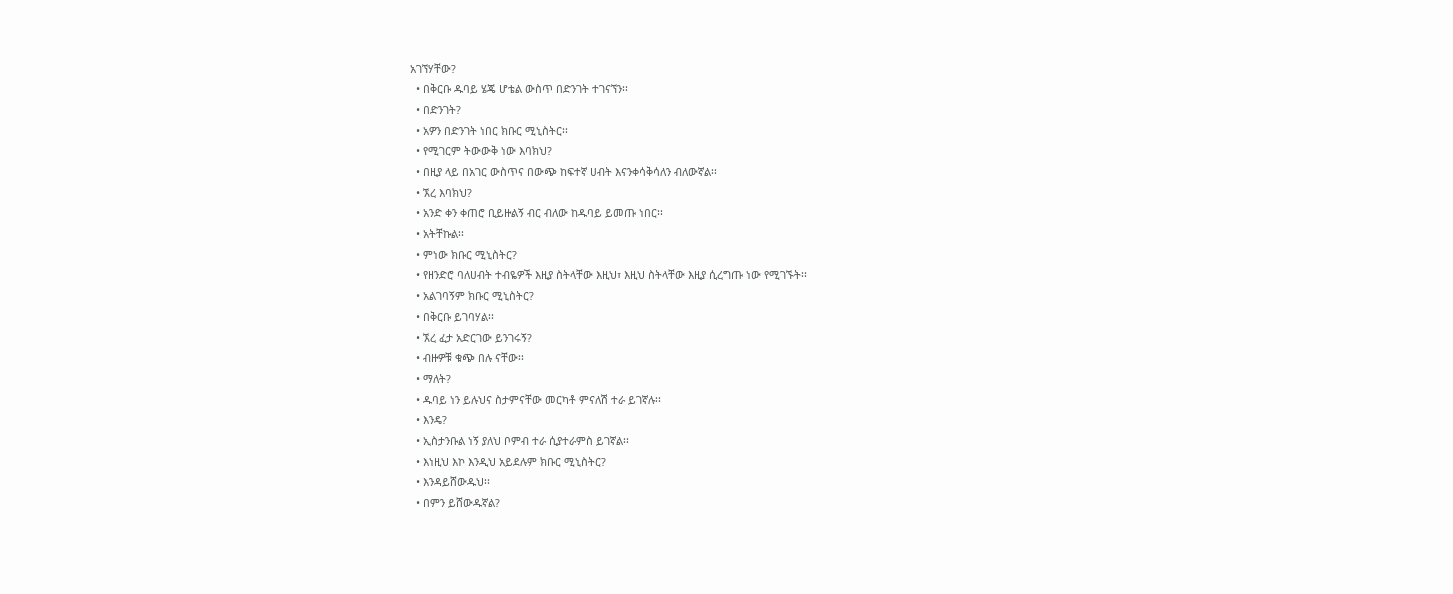አገኘሃቸው?
  • በቅርቡ ዱባይ ሄጄ ሆቴል ውስጥ በድንገት ተገናኘን፡፡
  • በድንገት?
  • አዎን በድንገት ነበር ክቡር ሚኒስትር፡፡
  • የሚገርም ትውውቅ ነው እባክህ?
  • በዚያ ላይ በአገር ውስጥና በውጭ ከፍተኛ ሀብት እናንቀሳቅሳለን ብለውኛል፡፡
  • ኧረ እባክህ?
  • አንድ ቀን ቀጠሮ ቢይዙልኝ ብር ብለው ከዱባይ ይመጡ ነበር፡፡
  • አትቸኩል፡፡
  • ምነው ክቡር ሚኒስትር?
  • የዘንድሮ ባለሀብት ተብዬዎች እዚያ ስትላቸው እዚህ፣ እዚህ ስትላቸው እዚያ ሲረግጡ ነው የሚገኙት፡፡
  • አልገባኝም ክቡር ሚኒስትር?
  • በቅርቡ ይገባሃል፡፡
  • ኧረ ፈታ አድርገው ይንገሩኝ?
  • ብዙዎቹ ቁጭ በሉ ናቸው፡፡
  • ማለት?
  • ዱባይ ነን ይሉህና ስታምናቸው መርካቶ ምናለሽ ተራ ይገኛሉ፡፡
  • እንዴ?
  • ኢስታንቡል ነኝ ያለህ ቦምብ ተራ ሲያተራምስ ይገኛል፡፡
  • እነዚህ እኮ እንዲህ አይደሉም ክቡር ሚኒስትር?
  • እንዳይሸውዱህ፡፡
  • በምን ይሸውዱኛል?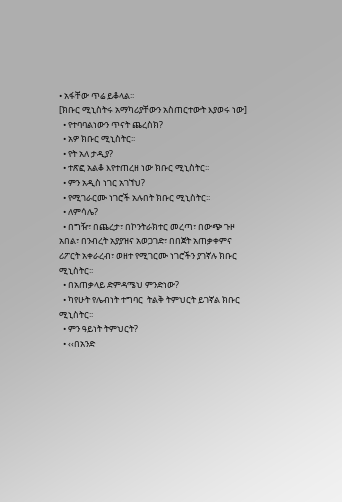• አፋቸው ጥሬ ይቆላል፡፡
[ክቡር ሚኒስትሩ አማካሪያቸውን አስጠርተውት እያወሩ ነው]
  • የተባባልነውን ጥናት ጨረስክ?
  • አዎ ክቡር ሚኒስትር፡፡
  • የት አለ ታዲያ?
  • ተጽፎ አልቆ እየተጠረዘ ነው ክቡር ሚኒስትር፡፡
  • ምን አዲስ ነገር አገኘህ?
  • የሚገራርሙ ነገሮች አሉበት ክቡር ሚኒስትር፡፡
  • ለምሳሌ?
  • በግዥ፣ በጨረታ፣ በኮንትራክተር መረጣ፣ በውጭ ጉዞ አበል፣ በንብረት አያያዝና አወጋገድ፣ በበጀት አጠቃቀምና ሪፖርት አቀራረብ፣ ወዘተ የሚገርሙ ነገሮችን ያገኛሉ ክቡር ሚኒስትር፡፡
  • በአጠቃላይ ድምዳሜህ ምንድነው?
  • ካየሁት የሌብነት ተግባር  ትልቅ ትምህርት ይገኛል ክቡር ሚኒስትር፡፡
  • ምን ዓይነት ትምህርት?
  • ‹‹በአንድ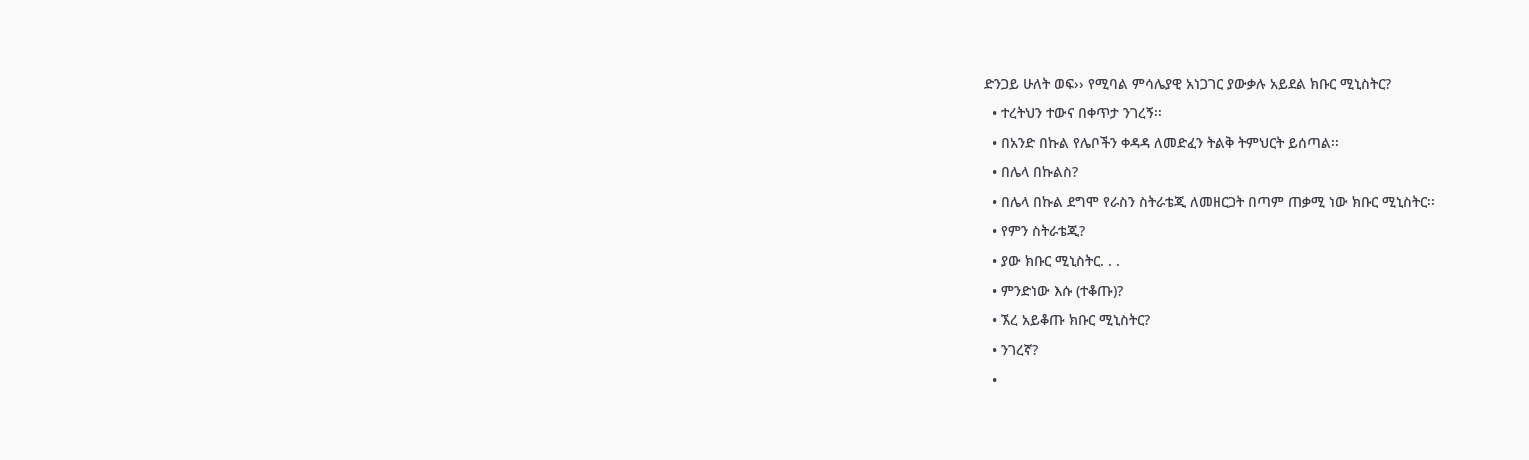ድንጋይ ሁለት ወፍ›› የሚባል ምሳሌያዊ አነጋገር ያውቃሉ አይደል ክቡር ሚኒስትር?
  • ተረትህን ተውና በቀጥታ ንገረኝ፡፡
  • በአንድ በኩል የሌቦችን ቀዳዳ ለመድፈን ትልቅ ትምህርት ይሰጣል፡፡
  • በሌላ በኩልስ?
  • በሌላ በኩል ደግሞ የራስን ስትራቴጂ ለመዘርጋት በጣም ጠቃሚ ነው ክቡር ሚኒስትር፡፡
  • የምን ስትራቴጂ?
  • ያው ክቡር ሚኒስትር. . .
  • ምንድነው እሱ (ተቆጡ)?
  • ኧረ አይቆጡ ክቡር ሚኒስትር?
  • ንገረኛ?
  •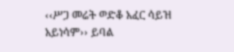‹‹ሥጋ መሬት ወድቆ አፈር ሳይዝ አይነሳም›› ይባል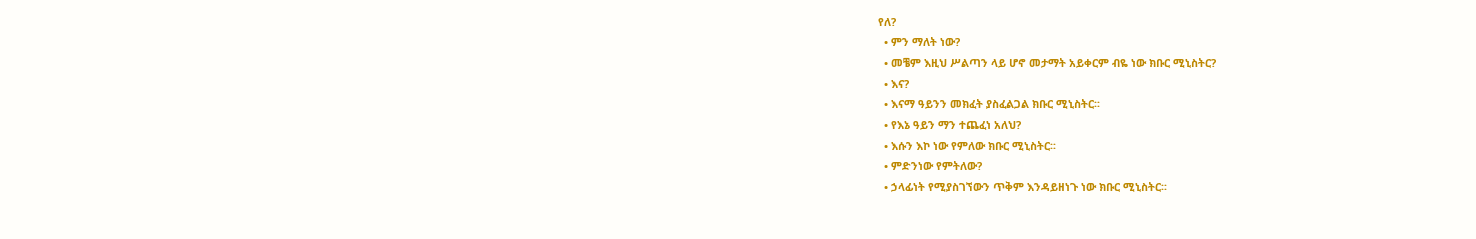የለ?
  • ምን ማለት ነው?
  • መቼም እዚህ ሥልጣን ላይ ሆኖ መታማት አይቀርም ብዬ ነው ክቡር ሚኒስትር?
  • እና?
  • እናማ ዓይንን መክፈት ያስፈልጋል ክቡር ሚኒስትር፡፡
  • የእኔ ዓይን ማን ተጨፈነ አለህ?
  • እሱን እኮ ነው የምለው ክቡር ሚኒስትር፡፡
  • ምድንነው የምትለው?
  • ኃላፊነት የሚያስገኘውን ጥቅም እንዳይዘነጉ ነው ክቡር ሚኒስትር፡፡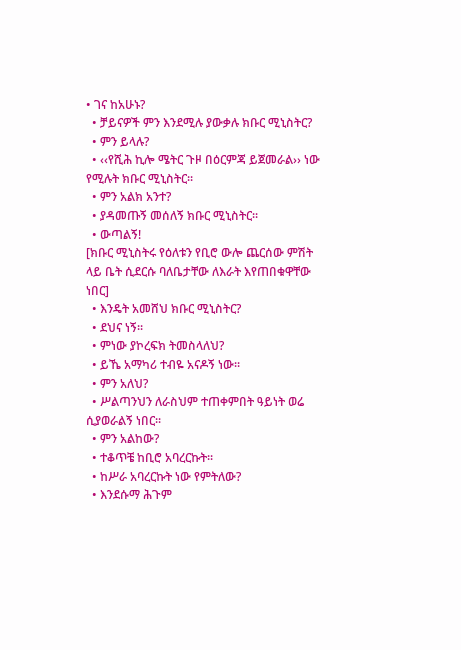• ገና ከአሁኑ?
  • ቻይናዎች ምን እንደሚሉ ያውቃሉ ክቡር ሚኒስትር?
  • ምን ይላሉ?
  • ‹‹የሺሕ ኪሎ ሜትር ጉዞ በዕርምጃ ይጀመራል›› ነው የሚሉት ክቡር ሚኒስትር፡፡
  • ምን አልክ አንተ?
  • ያዳመጡኝ መሰለኝ ክቡር ሚኒስትር፡፡
  • ውጣልኝ!
[ክቡር ሚኒስትሩ የዕለቱን የቢሮ ውሎ ጨርሰው ምሽት ላይ ቤት ሲደርሱ ባለቤታቸው ለእራት እየጠበቁዋቸው ነበር]
  • እንዴት አመሸህ ክቡር ሚኒስትር?
  • ደህና ነኝ፡፡
  • ምነው ያኮረፍክ ትመስላለህ?
  • ይኼ አማካሪ ተብዬ አናዶኝ ነው፡፡
  • ምን አለህ?
  • ሥልጣንህን ለራስህም ተጠቀምበት ዓይነት ወሬ ሲያወራልኝ ነበር፡፡
  • ምን አልከው?
  • ተቆጥቼ ከቢሮ አባረርኩት፡፡
  • ከሥራ አባረርኩት ነው የምትለው?
  • እንደሱማ ሕጉም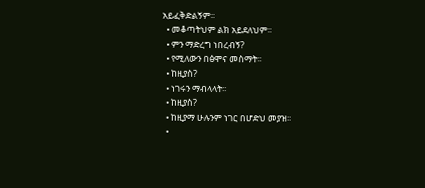አይፈቅድልኝም፡፡
  • መቆጣትህም ልክ አይደለህም፡፡
  • ምን ማድረግ ነበረብኝ?
  • የሚለውን በፅሞና መስማት፡፡
  • ከዚያስ?
  • ነገሩን ማብላላት፡፡
  • ከዚያስ?
  • ከዚያማ ሁሉንም ነገር በሆድህ መያዝ፡፡
  •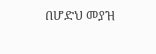በሆድህ መያዝ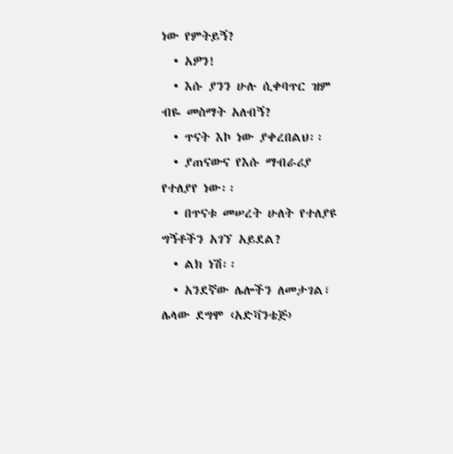ነው የምትይኝ?
  • አዎን!
  • እሱ ያንን ሁሉ ሲቀባጥር ዝም ብዬ መስማት አለብኝ?
  • ጥናት እኮ ነው ያቀረበልህ፡፡
  • ያጠናውና የእሱ ማብራሪያ የተለያየ ነው፡፡
  • በጥናቱ መሠረት ሁለት የተለያዩ ግኝቶችን አገኘ አይደል?
  • ልክ ነሽ፡፡
  • አንደኛው ሌሎችን ለመታገል፣ ሌላው ደግሞ ‹አድቫንቴጅ›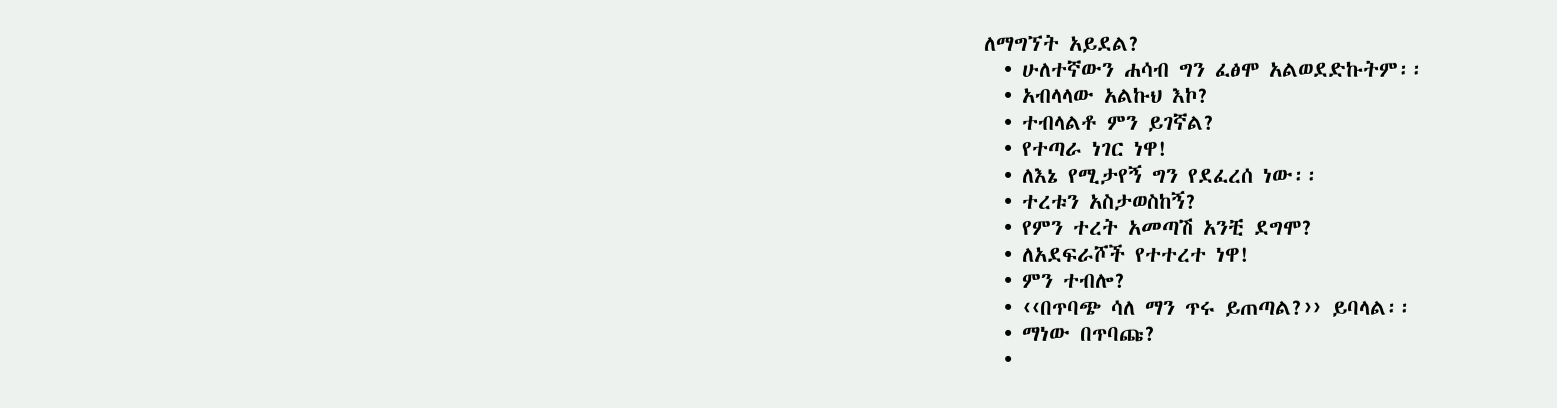ለማግኘት አይደል?
  • ሁለተኛውን ሐሳብ ግን ፈፅሞ አልወደድኩትም፡፡
  • አብላላው አልኩህ እኮ?
  • ተብላልቶ ምን ይገኛል?
  • የተጣራ ነገር ነዋ!
  • ለእኔ የሚታየኝ ግን የደፈረሰ ነው፡፡
  • ተረቱን አስታወስከኝ?
  • የምን ተረት አመጣሽ አንቺ ደግሞ?
  • ለአደፍራሾች የተተረተ ነዋ!
  • ምን ተብሎ?
  • ‹‹በጥባጭ ሳለ ማን ጥሩ ይጠጣል?›› ይባላል፡፡
  • ማነው በጥባጩ?
  •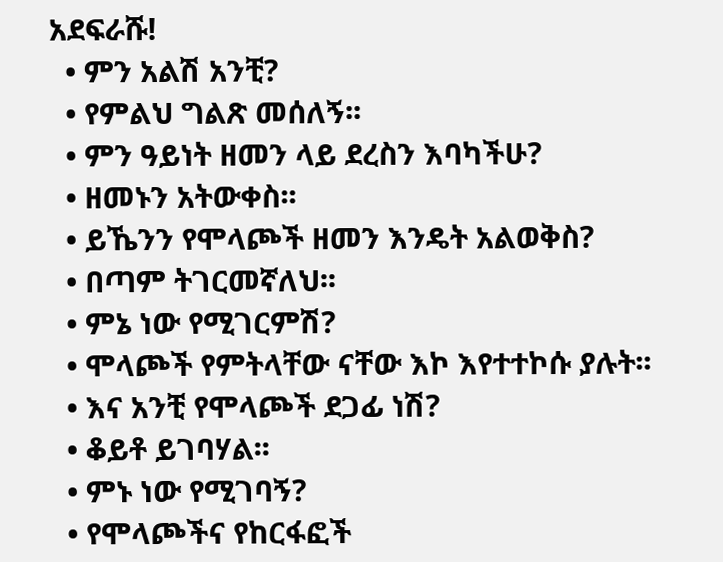አደፍራሹ!
  • ምን አልሽ አንቺ?
  • የምልህ ግልጽ መሰለኝ፡፡
  • ምን ዓይነት ዘመን ላይ ደረስን እባካችሁ?
  • ዘመኑን አትውቀስ፡፡
  • ይኼንን የሞላጮች ዘመን እንዴት አልወቅስ?
  • በጣም ትገርመኛለህ፡፡
  • ምኔ ነው የሚገርምሽ?
  • ሞላጮች የምትላቸው ናቸው እኮ እየተተኮሱ ያሉት፡፡
  • እና አንቺ የሞላጮች ደጋፊ ነሽ?
  • ቆይቶ ይገባሃል፡፡
  • ምኑ ነው የሚገባኝ?
  • የሞላጮችና የከርፋፎች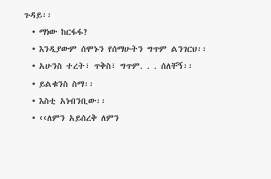ጉዳይ፡፡
  • ማነው ከርፋፋ?
  • እንዲያውም ሰሞኑን የሰማሁትን ግጥም ልንገርህ፡፡
  • አሁንስ ተረት፣ ጥቅስ፣ ግጥም. . . ሰለቸኝ፡፡
  • ይልቁንስ ስማ፡፡
  • እስቲ አነብንቢው፡፡
  • ‹‹ለምን አይሰረቅ ለምን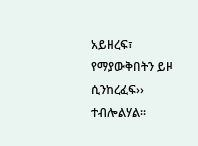አይዘረፍ፣ የማያውቅበትን ይዞ ሲንከረፈፍ›› ተብሎልሃል፡፡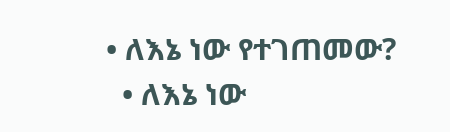• ለእኔ ነው የተገጠመው?
  • ለእኔ ነው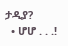ታዲያ?
  • ሆሆ . . .!